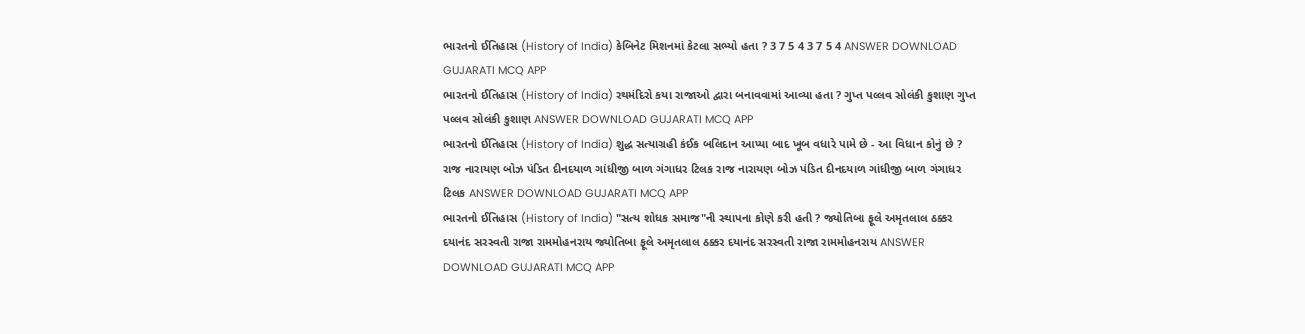ભારતનો ઈતિહાસ (History of India) કેબિનેટ મિશનમાં કેટલા સભ્યો હતા ? 3 7 5 4 3 7 5 4 ANSWER DOWNLOAD GUJARATI MCQ APP
ભારતનો ઈતિહાસ (History of India) રથમંદિરો કયા રાજાઓ દ્વારા બનાવવામાં આવ્યા હતા ? ગુપ્ત પલ્લવ સોલંકી કુશાણ ગુપ્ત પલ્લવ સોલંકી કુશાણ ANSWER DOWNLOAD GUJARATI MCQ APP
ભારતનો ઈતિહાસ (History of India) શુદ્ધ સત્યાગ્રહી કંઈક બલિદાન આપ્યા બાદ ખૂબ વધારે પામે છે - આ વિધાન કોનું છે ? રાજ નારાયણ બોઝ પંડિત દીનદયાળ ગાંધીજી બાળ ગંગાધર ટિલક રાજ નારાયણ બોઝ પંડિત દીનદયાળ ગાંધીજી બાળ ગંગાધર ટિલક ANSWER DOWNLOAD GUJARATI MCQ APP
ભારતનો ઈતિહાસ (History of India) "સત્ય શોધક સમાજ"ની સ્થાપના કોણે કરી હતી ? જ્યોતિબા ફૂલે અમૃતલાલ ઠક્કર દયાનંદ સરસ્વતી રાજા રામમોહનરાય જ્યોતિબા ફૂલે અમૃતલાલ ઠક્કર દયાનંદ સરસ્વતી રાજા રામમોહનરાય ANSWER DOWNLOAD GUJARATI MCQ APP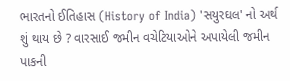ભારતનો ઈતિહાસ (History of India) 'સયુરઘલ' નો અર્થ શું થાય છે ? વારસાઈ જમીન વચેટિયાઓને અપાયેલી જમીન પાકની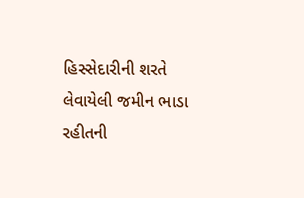હિસ્સેદારીની શરતે લેવાયેલી જમીન ભાડા રહીતની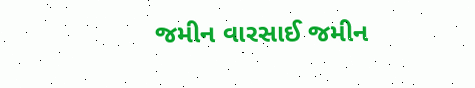જમીન વારસાઈ જમીન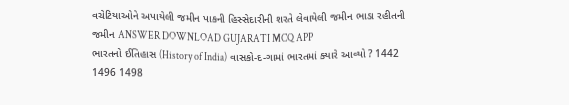વચેટિયાઓને અપાયેલી જમીન પાકની હિસ્સેદારીની શરતે લેવાયેલી જમીન ભાડા રહીતની જમીન ANSWER DOWNLOAD GUJARATI MCQ APP
ભારતનો ઈતિહાસ (History of India) વાસકો-દ-ગામાં ભારતમાં ક્યારે આવ્યો ? 1442 1496 1498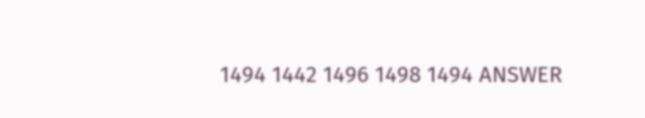1494 1442 1496 1498 1494 ANSWER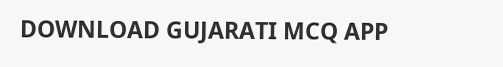DOWNLOAD GUJARATI MCQ APP